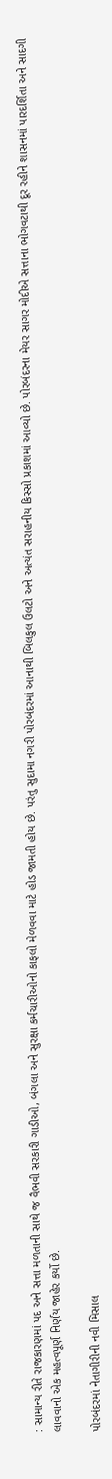: સામાન્ય રીતે રાજકારણમાં પદ અને સત્તા મળતાની સાથે જ વૈભવી સરકારી ગાડીઓ, બંગલા અને સુરક્ષા કર્મચારીઓનો કાફલો મેળવવા માટે હોડ જામતી હોય છે. પરંતુ સુદામા નગરી પોરબંદરમાં આનાથી બિલકુલ ઉલટો અને અત્યંત સરાહનીય કિસ્સો પ્રકાશમાં આવ્યો છે. પોરબંદરના મેયર સાગર મોદીએ સત્તાના ભોગવટાથી દૂર રહીને શાસનમાં પારદર્શિતા અને સાદગી લાવવાનો એક મહત્વપૂર્ણ નિર્ણય જાહેર કર્યો છે.

પોરબંદરમાં નેતાગીરીની નવી મિસાલ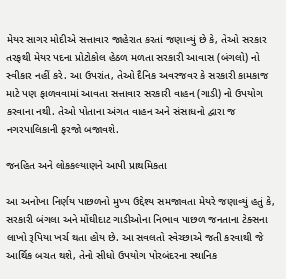મેયર સાગર મોદીએ સત્તાવાર જાહેરાત કરતાં જણાવ્યું છે કે, તેઓ સરકાર તરફથી મેયર પદના પ્રોટોકોલ હેઠળ મળતા સરકારી આવાસ (બંગલો) નો સ્વીકાર નહીં કરે. આ ઉપરાંત, તેઓ દૈનિક અવરજવર કે સરકારી કામકાજ માટે પણ ફાળવવામાં આવતા સત્તાવાર સરકારી વાહન (ગાડી) નો ઉપયોગ કરવાના નથી. તેઓ પોતાના અંગત વાહન અને સંસાધનો દ્વારા જ નગરપાલિકાની ફરજો બજાવશે.

જનહિત અને લોકકલ્યાણને આપી પ્રાથમિકતા

આ અનોખા નિર્ણય પાછળનો મુખ્ય ઉદ્દેશ્ય સમજાવતા મેયરે જણાવ્યું હતું કે, સરકારી બંગલા અને મોંઘીદાટ ગાડીઓના નિભાવ પાછળ જનતાના ટેક્સના લાખો રૂપિયા ખર્ચ થતા હોય છે. આ સવલતો સ્વેચ્છાએ જતી કરવાથી જે આર્થિક બચત થશે, તેનો સીધો ઉપયોગ પોરબંદરના સ્થાનિક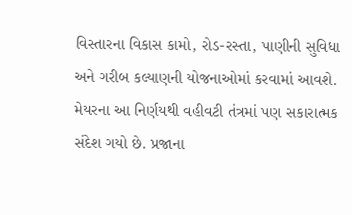વિસ્તારના વિકાસ કામો, રોડ-રસ્તા, પાણીની સુવિધા અને ગરીબ કલ્યાણની યોજનાઓમાં કરવામાં આવશે. મેયરના આ નિર્ણયથી વહીવટી તંત્રમાં પણ સકારાત્મક સંદેશ ગયો છે. પ્રજાના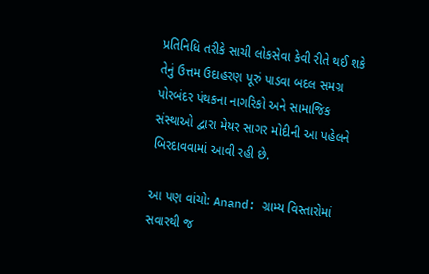પ્રતિનિધિ તરીકે સાચી લોકસેવા કેવી રીતે થઈ શકે તેનું ઉત્તમ ઉદાહરણ પૂરું પાડવા બદલ સમગ્ર પોરબંદર પંથકના નાગરિકો અને સામાજિક સંસ્થાઓ દ્વારા મેયર સાગર મોદીની આ પહેલને બિરદાવવામાં આવી રહી છે.

આ પણ વાંચો: Anand: ગ્રામ્ય વિસ્તારોમાં સવારથી જ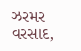ઝરમર વરસાદ,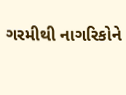ગરમીથી નાગરિકોને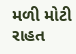મળી મોટી રાહત